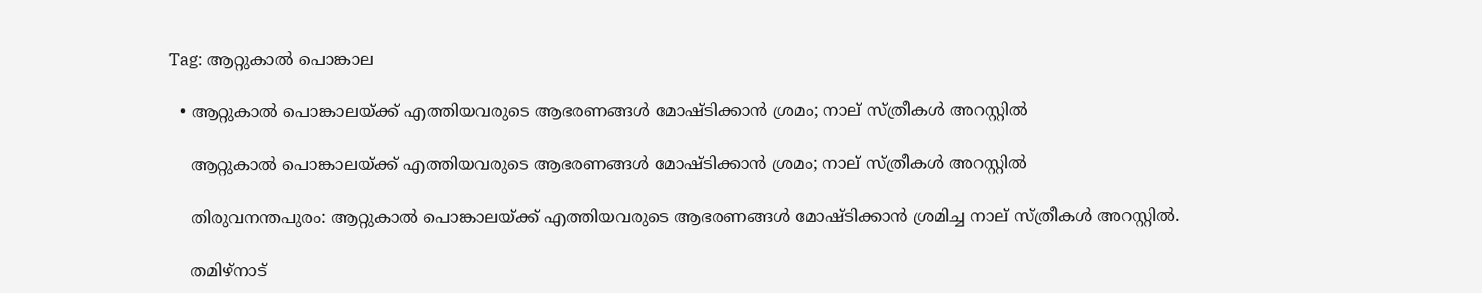Tag: ആറ്റുകാൽ പൊങ്കാല

  • ആറ്റുകാൽ പൊങ്കാലയ്ക്ക് എത്തിയവരുടെ ആഭരണങ്ങൾ മോഷ്ടിക്കാൻ ശ്രമം; നാല് സ്ത്രീകൾ അറസ്റ്റിൽ

    ആറ്റുകാൽ പൊങ്കാലയ്ക്ക് എത്തിയവരുടെ ആഭരണങ്ങൾ മോഷ്ടിക്കാൻ ശ്രമം; നാല് സ്ത്രീകൾ അറസ്റ്റിൽ

    തിരുവനന്തപുരം: ആറ്റുകാൽ പൊങ്കാലയ്ക്ക് എത്തിയവരുടെ ആഭരണങ്ങൾ മോഷ്ടിക്കാൻ ശ്രമിച്ച നാല് സ്ത്രീകൾ അറസ്റ്റിൽ.

    തമിഴ്നാട്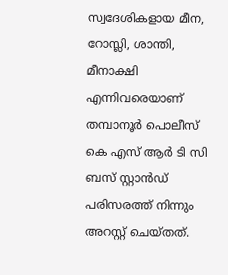സ്വദേശികളായ മീന, റോസ്ലി, ശാന്തി, മീനാക്ഷി എന്നിവരെയാണ് തമ്പാനൂർ പൊലീസ് കെ എസ് ആർ ടി സി ബസ് സ്റ്റാൻഡ് പരിസരത്ത് നിന്നും അറസ്റ്റ് ചെയ്തത്.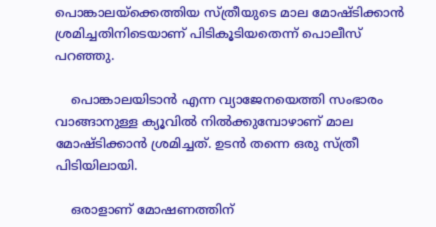പൊങ്കാലയ്ക്കെത്തിയ സ്ത്രീയുടെ മാല മോഷ്ടിക്കാൻ ശ്രമിച്ചതിനിടെയാണ് പിടികൂടിയതെന്ന് പൊലീസ് പറഞ്ഞു.

    പൊങ്കാലയിടാൻ എന്ന വ്യാജേനയെത്തി സംഭാരം വാങ്ങാനുള്ള ക്യൂവിൽ നിൽക്കുമ്പോഴാണ് മാല മോഷ്ടിക്കാൻ ശ്രമിച്ചത്. ഉടൻ തന്നെ ഒരു സ്ത്രീ പിടിയിലായി.

    ഒരാളാണ് മോഷണത്തിന്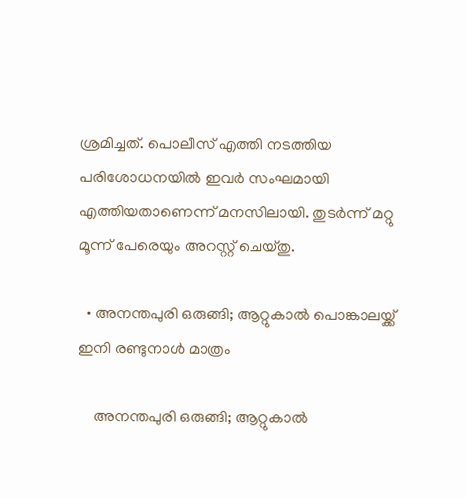ശ്രമിച്ചത്. പൊലീസ് എത്തി നടത്തിയ പരിശോധനയിൽ ഇവർ സംഘമായി എത്തിയതാണെന്ന് മനസിലായി. തുടർന്ന് മറ്റു മൂന്ന് പേരെയും അറസ്റ്റ് ചെയ്തു.

  • അനന്തപുരി ഒരുങ്ങി; ആറ്റുകാൽ പൊങ്കാലയ്ക്ക് ഇനി രണ്ടുനാൾ മാത്രം

    അനന്തപുരി ഒരുങ്ങി; ആറ്റുകാൽ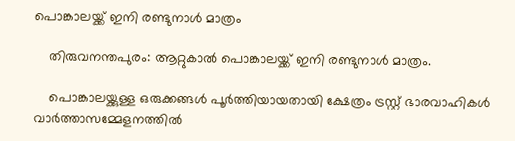പൊങ്കാലയ്ക്ക് ഇനി രണ്ടുനാൾ മാത്രം

    തിരുവനന്തപുരം: ആറ്റുകാൽ പൊങ്കാലയ്ക്ക് ഇനി രണ്ടുനാൾ മാത്രം.

    പൊങ്കാലയ്ക്കുള്ള ഒരുക്കങ്ങൾ പൂർത്തിയായതായി ക്ഷേത്രം ട്രസ്റ്റ് ഭാരവാഹികൾ വാർത്താസമ്മേളനത്തിൽ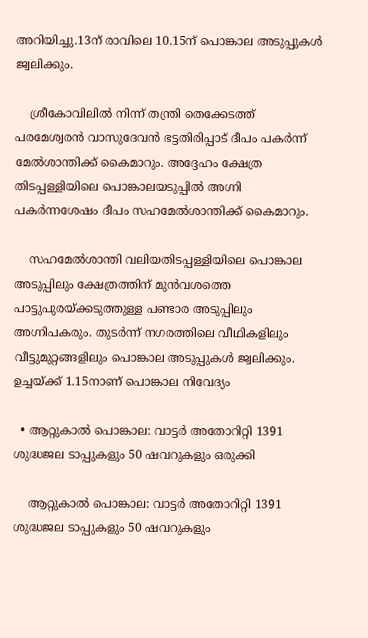അറിയിച്ചു.13ന് രാവിലെ 10.15ന് പൊങ്കാല അടുപ്പുകൾ ജ്വലിക്കും.

    ശ്രീകോവിലിൽ നിന്ന് തന്ത്രി തെക്കേടത്ത് പരമേശ്വരൻ വാസുദേവൻ ഭട്ടതിരിപ്പാട് ദീപം പകർന്ന് മേൽശാന്തിക്ക് കൈമാറും. അദ്ദേഹം ക്ഷേത്ര തിടപ്പള്ളിയിലെ പൊങ്കാലയടുപ്പിൽ അഗ്നി പകർന്നശേഷം ദീപം സഹമേൽശാന്തിക്ക് കൈമാറും.

    സഹമേൽശാന്തി വലിയതിടപ്പള്ളിയിലെ പൊങ്കാല അടുപ്പിലും ക്ഷേത്രത്തിന് മുൻവശത്തെ പാട്ടുപുരയ്ക്കടുത്തുള്ള പണ്ടാര അടുപ്പിലും അഗ്നിപകരും. തുടർന്ന് നഗരത്തിലെ വീഥികളിലും വീട്ടുമുറ്റങ്ങളിലും പൊങ്കാല അടുപ്പുകൾ ജ്വലിക്കും. ഉച്ചയ്ക്ക് 1.15നാണ് പൊങ്കാല നിവേദ്യം

  • ആറ്റുകാൽ പൊങ്കാല: വാട്ടർ അതോറിറ്റി 1391 ശുദ്ധജല ടാപ്പുകളും 50 ഷവറുകളും ഒരുക്കി

    ആറ്റുകാൽ പൊങ്കാല: വാട്ടർ അതോറിറ്റി 1391 ശുദ്ധജല ടാപ്പുകളും 50 ഷവറുകളും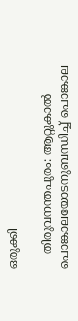ഒരുക്കി

    തിരുവനന്തപുരം: ആറ്റുകാൽ പൊങ്കാലയോടനുബന്ധിച്ച് പൊങ്കാല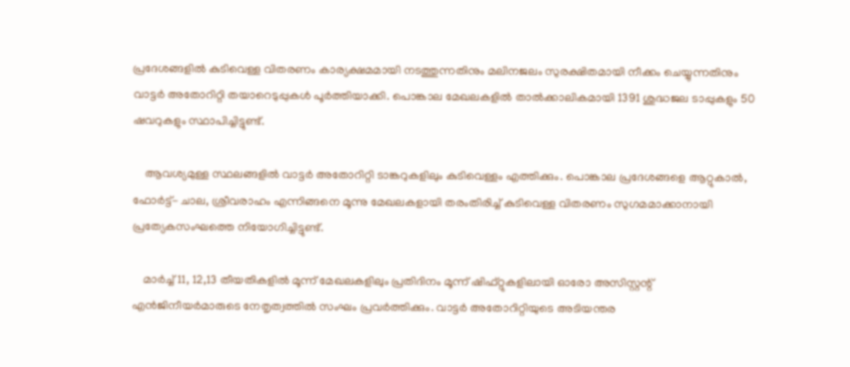പ്രദേശങ്ങളിൽ കുടിവെള്ള വിതരണം കാര്യക്ഷമമായി നടത്തുന്നതിനും മലിനജലം സുരക്ഷിതമായി നീക്കം ചെയ്യുന്നതിനും വാട്ടർ അതോറിറ്റി തയാറെടുപ്പുകൾ പൂർത്തിയാക്കി. പൊങ്കാല മേഖലകളിൽ താൽക്കാലികമായി 1391 ശുദ്ധജല ടാപ്പുകളും 50 ഷവറുകളും സ്ഥാപിച്ചിട്ടുണ്ട്.

    ആവശ്യമുള്ള സ്ഥലങ്ങളിൽ വാട്ടർ അതോറിറ്റി ടാങ്കറുകളിലും കുടിവെള്ളം എത്തിക്കും. പൊങ്കാല പ്രദേശങ്ങളെ ആറ്റുകാൽ, ഫോർട്ട്- ചാല, ശ്രീവരാഹം എന്നിങ്ങനെ മൂന്നു മേഖലകളായി തരംതിരിച്ച് കുടിവെള്ള വിതരണം സുഗമമാക്കാനായി പ്രത്യേകസംഘത്തെ നിയോഗിച്ചിട്ടുണ്ട്.

    മാർച്ച് 11, 12,13 തീയതികളിൽ മൂന്ന് മേഖലകളിലും പ്രതിദിനം മൂന്ന് ഷിഫ്റ്റുകളിലായി ഓരോ അസിസ്റ്റന്റ് എൻജിനീയർമാരുടെ നേതൃത്വത്തിൽ സംഘം പ്രവർത്തിക്കും. വാട്ടർ അതോറിറ്റിയുടെ അടിയന്തര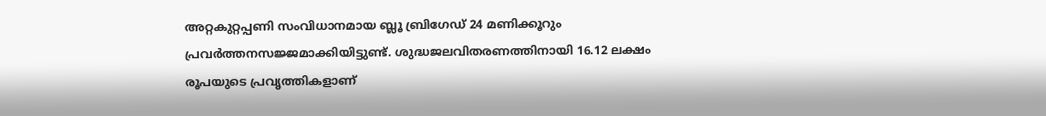അറ്റകുറ്റപ്പണി സംവിധാനമായ ബ്ലൂ ബ്രിഗേഡ് 24 മണിക്കൂറും പ്രവർത്തനസജ്ജമാക്കിയിട്ടുണ്ട്. ശുദ്ധജലവിതരണത്തിനായി 16.12 ലക്ഷം രൂപയുടെ പ്രവൃത്തികളാണ്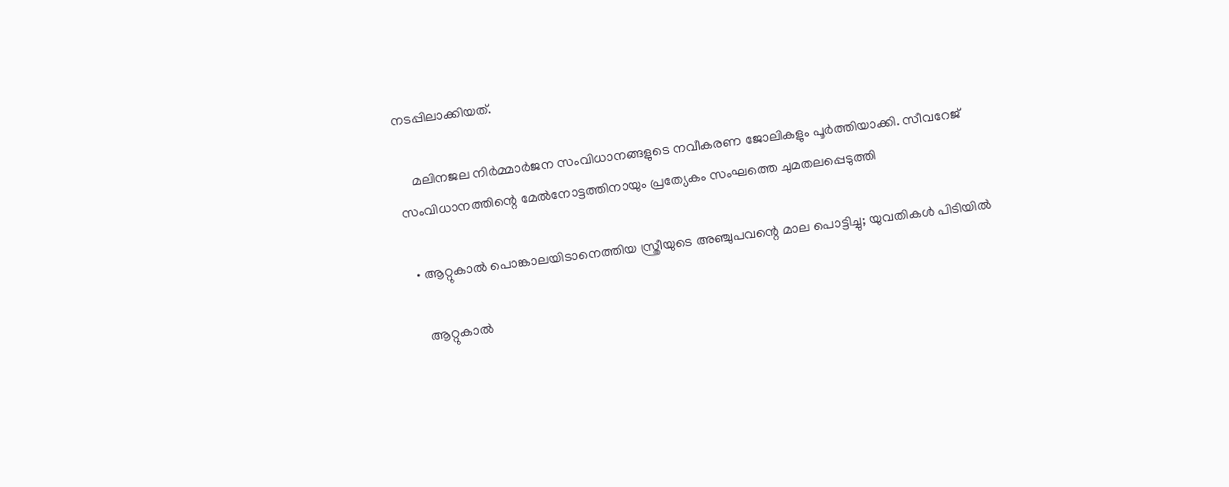നടപ്പിലാക്കിയത്.

    മലിനജല നിർമ്മാർജന സംവിധാനങ്ങളുടെ നവീകരണ ജോലികളും പൂർത്തിയാക്കി. സീവറേജ് സംവിധാനത്തിന്റെ മേൽനോട്ടത്തിനായും പ്രത്യേകം സംഘത്തെ ചുമതലപ്പെടുത്തി

  • ആറ്റുകാൽ പൊങ്കാലയിടാനെത്തിയ സ്ത്രീയുടെ അഞ്ചുപവന്റെ മാല പൊട്ടിച്ചു; യുവതികൾ പിടിയിൽ

    ആറ്റുകാൽ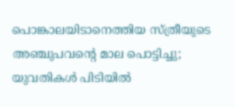പൊങ്കാലയിടാനെത്തിയ സ്ത്രീയുടെ അഞ്ചുപവന്റെ മാല പൊട്ടിച്ചു; യുവതികൾ പിടിയിൽ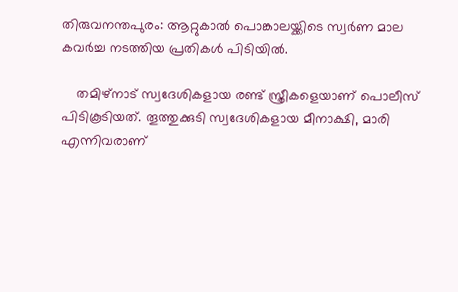തിരുവനന്തപുരം: ആറ്റുകാൽ പൊങ്കാലയ്ക്കിടെ സ്വർണ മാല കവർച്ച നടത്തിയ പ്രതികൾ പിടിയിൽ.

    തമിഴ്നാട് സ്വദേശികളായ രണ്ട് സ്ത്രീകളെയാണ് പൊലീസ് പിടികൂടിയത്. തൂത്തുക്കുടി സ്വദേശികളായ മീനാക്ഷി, മാരി എന്നിവരാണ്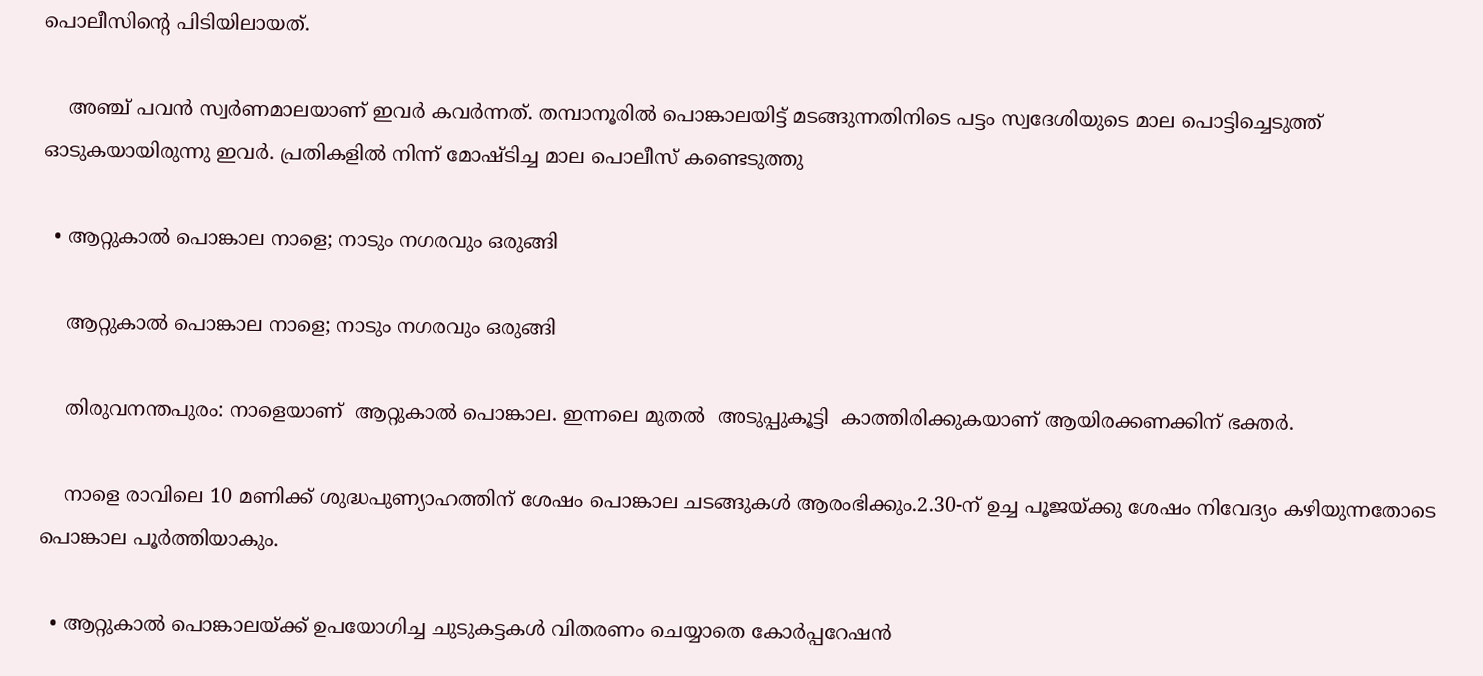പൊലീസിന്‍റെ പിടിയിലായത്.

    അഞ്ച് പവൻ സ്വർണമാലയാണ് ഇവർ കവർന്നത്. തമ്പാനൂരിൽ പൊങ്കാലയിട്ട് മടങ്ങുന്നതിനിടെ പട്ടം സ്വദേശിയുടെ മാല പൊട്ടിച്ചെടുത്ത് ഓടുകയായിരുന്നു ഇവർ. പ്രതികളിൽ നിന്ന് മോഷ്ടിച്ച മാല പൊലീസ് കണ്ടെടുത്തു

  • ആറ്റുകാൽ പൊങ്കാല നാളെ; നാടും നഗരവും ഒരുങ്ങി

    ആറ്റുകാൽ പൊങ്കാല നാളെ; നാടും നഗരവും ഒരുങ്ങി

    തിരുവനന്തപുരം: നാളെയാണ്  ആറ്റുകാൽ പൊങ്കാല. ഇന്നലെ മുതൽ  അടുപ്പുകൂട്ടി  കാത്തിരിക്കുകയാണ് ആയിരക്കണക്കിന് ഭക്തർ.

    നാളെ രാവിലെ 10 മണിക്ക് ശുദ്ധപുണ്യാഹത്തിന് ശേഷം പൊങ്കാല ചടങ്ങുകൾ ആരംഭിക്കും.2.30-ന് ഉച്ച പൂജയ്ക്കു ശേഷം നിവേദ്യം കഴിയുന്നതോടെ പൊങ്കാല പൂർത്തിയാകും.

  • ആറ്റുകാൽ പൊങ്കാലയ്ക്ക് ഉപയോഗിച്ച ചുടുകട്ടകൾ വിതരണം ചെയ്യാതെ കോർപ്പറേഷൻ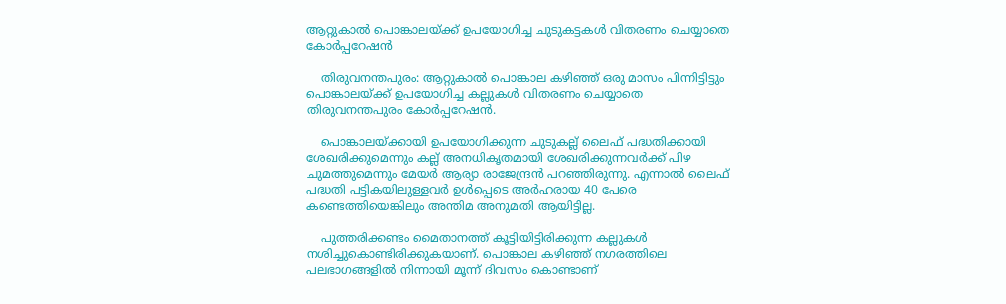ആറ്റുകാൽ പൊങ്കാലയ്ക്ക് ഉപയോഗിച്ച ചുടുകട്ടകൾ വിതരണം ചെയ്യാതെ കോർപ്പറേഷൻ

    തിരുവനന്തപുരം: ആറ്റുകാൽ പൊങ്കാല കഴിഞ്ഞ് ഒരു മാസം പിന്നിട്ടിട്ടും പൊങ്കാലയ്ക്ക് ഉപയോഗിച്ച കല്ലുകൾ വിതരണം ചെയ്യാതെ തിരുവനന്തപുരം കോർപ്പറേഷൻ.

    പൊങ്കാലയ്ക്കായി ഉപയോഗിക്കുന്ന ചുടുകല്ല് ലൈഫ് പദ്ധതിക്കായി ശേഖരിക്കുമെന്നും കല്ല് അനധികൃതമായി ശേഖരിക്കുന്നവർക്ക് പിഴ ചുമത്തുമെന്നും മേയർ ആര്യാ രാജേന്ദ്രൻ പറഞ്ഞിരുന്നു. എന്നാൽ ലൈഫ് പദ്ധതി പട്ടികയിലുള്ളവർ ഉൾപ്പെടെ അർഹരായ 40 പേരെ കണ്ടെത്തിയെങ്കിലും അന്തിമ അനുമതി ആയിട്ടില്ല.

    പുത്തരിക്കണ്ടം മൈതാനത്ത് കൂട്ടിയിട്ടിരിക്കുന്ന കല്ലുകൾ നശിച്ചുകൊണ്ടിരിക്കുകയാണ്. പൊങ്കാല കഴിഞ്ഞ് നഗരത്തിലെ പലഭാഗങ്ങളിൽ നിന്നായി മൂന്ന് ദിവസം കൊണ്ടാണ്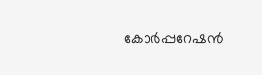കോ‌ർപ്പറേഷൻ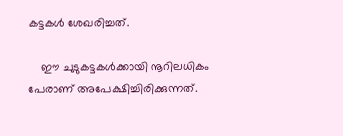കട്ടകൾ ശേഖരിച്ചത്.

    ഈ ചുടുകട്ടകൾക്കായി നൂറിലധികം പേരാണ് അപേക്ഷിച്ചിരിക്കുന്നത്.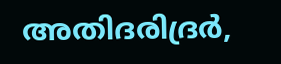അതിദരിദ്രർ,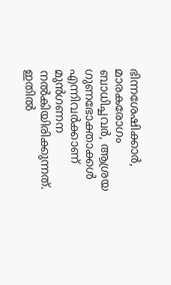ഭിന്നശേഷിക്കാർ, മാരകരോഗം ബാധിച്ചവർ, ആശ്രയ ഗുണഭോക്താക്കൾ എന്നിവർക്കാണ് മുൻഗണന നൽകിയിരിക്കുന്നത്. ഇതിൽ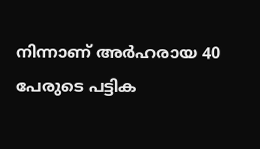നിന്നാണ് അർഹരായ 40 പേരുടെ പട്ടിക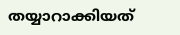തയ്യാറാക്കിയത്